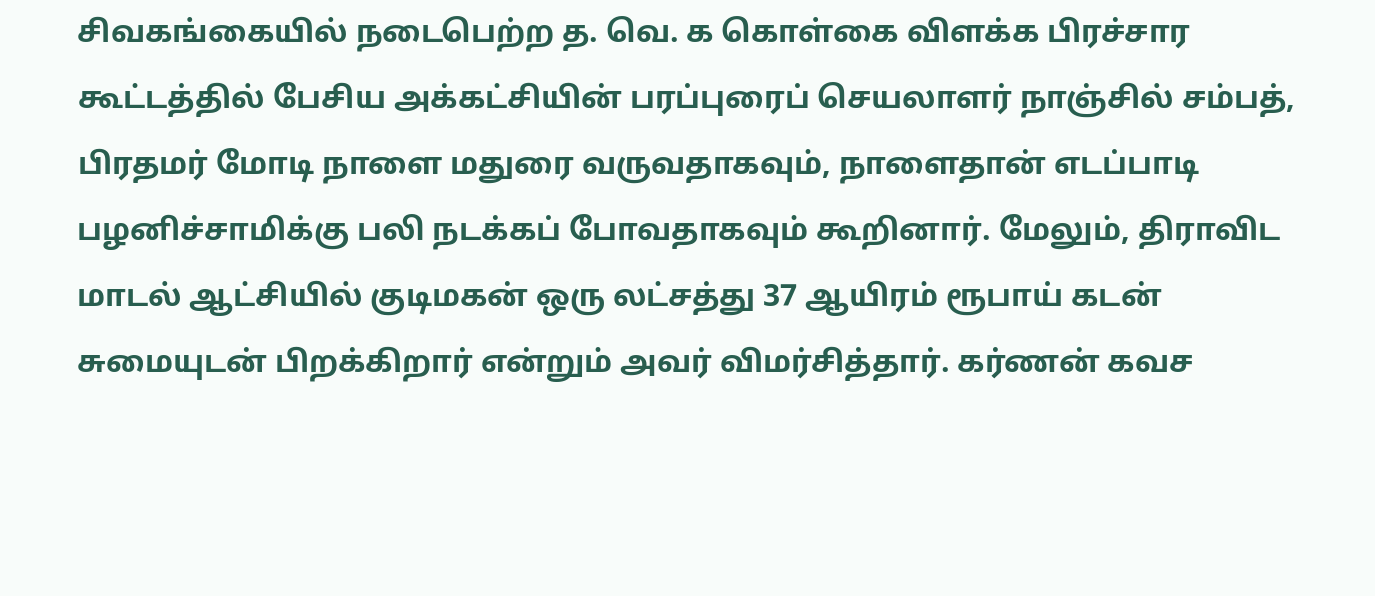சிவகங்கையில் நடைபெற்ற த. வெ. க கொள்கை விளக்க பிரச்சார கூட்டத்தில் பேசிய அக்கட்சியின் பரப்புரைப் செயலாளர் நாஞ்சில் சம்பத், பிரதமர் மோடி நாளை மதுரை வருவதாகவும், நாளைதான் எடப்பாடி பழனிச்சாமிக்கு பலி நடக்கப் போவதாகவும் கூறினார். மேலும், திராவிட மாடல் ஆட்சியில் குடிமகன் ஒரு லட்சத்து 37 ஆயிரம் ரூபாய் கடன் சுமையுடன் பிறக்கிறார் என்றும் அவர் விமர்சித்தார். கர்ணன் கவச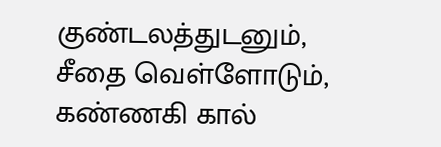குண்டலத்துடனும், சீதை வெள்ளோடும், கண்ணகி கால்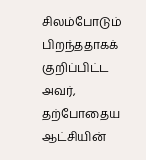சிலம்போடும் பிறந்ததாகக் குறிப்பிட்ட அவர், தற்போதைய ஆட்சியின்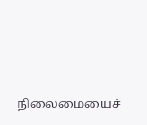நிலைமையைச்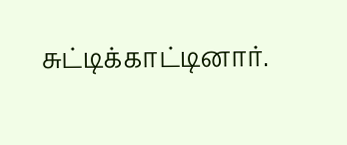சுட்டிக்காட்டினார்.